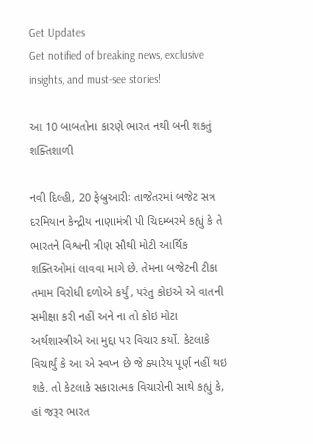Get Updates
Get notified of breaking news, exclusive insights, and must-see stories!

આ 10 બાબતોના કારણે ભારત નથી બની શકતું શક્તિશાળી

નવી દિલ્હી, 20 ફેબ્રુઆરીઃ તાજેતરમાં બજેટ સત્ર દરમિયાન કેન્દ્રીય નાણામંત્રી પી ચિદમ્બરમે કહ્યું કે તે ભારતને વિશ્વની ત્રીણ સૌથી મોટી આર્થિક શક્તિઓમાં લાવવા માગે છે. તેમના બજેટની ટીકા તમામ વિરોધી દળોએ કર્યું, પરંતુ કોઇએ એ વાતની સમીક્ષા કરી નહીં અને ના તો કોઇ મોટા અર્થશાસ્ત્રીએ આ મુદ્દા પર વિચાર કર્યો. કેટલાકે વિચાર્યું કે આ એ સ્વપ્ન છે જે ક્યારેય પૂર્ણ નહીં થઇ શકે. તો કેટલાકે સકારાત્મક વિચારોની સાથે કહ્યું કે, હાં જરૂર ભારત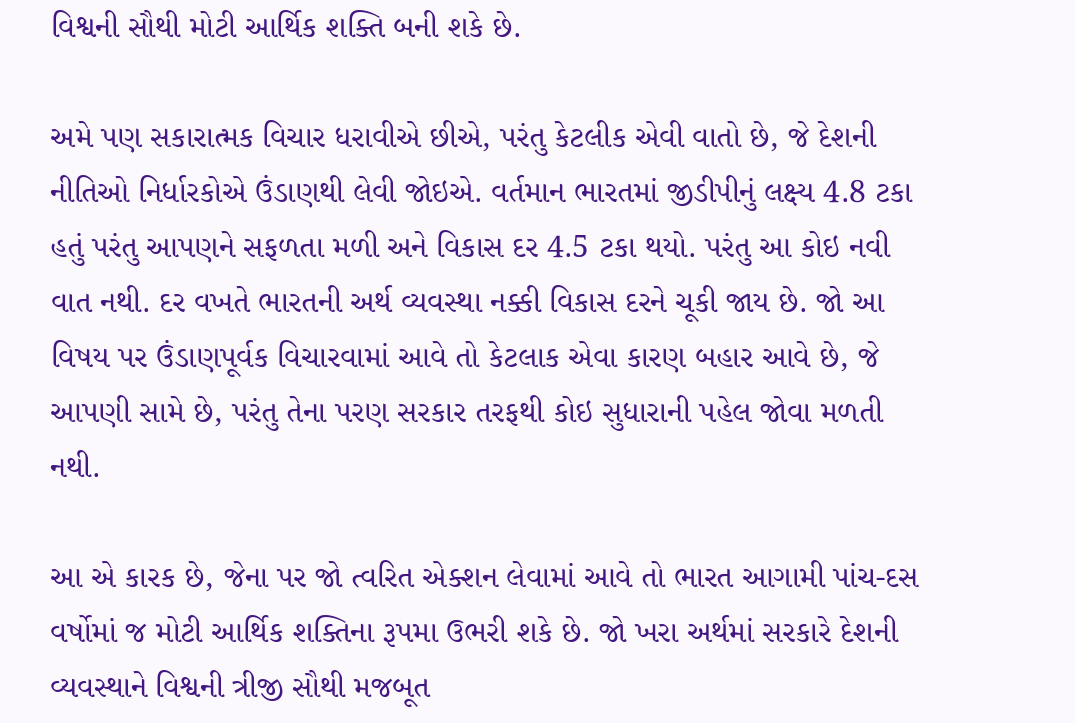વિશ્વની સૌથી મોટી આર્થિક શક્તિ બની શકે છે.

અમે પણ સકારાત્મક વિચાર ધરાવીએ છીએ, પરંતુ કેટલીક એવી વાતો છે, જે દેશની નીતિઓ નિર્ધારકોએ ઉંડાણથી લેવી જોઇએ. વર્તમાન ભારતમાં જીડીપીનું લક્ષ્ય 4.8 ટકા હતું પરંતુ આપણને સફળતા મળી અને વિકાસ દર 4.5 ટકા થયો. પરંતુ આ કોઇ નવી વાત નથી. દર વખતે ભારતની અર્થ વ્યવસ્થા નક્કી વિકાસ દરને ચૂકી જાય છે. જો આ વિષય પર ઉંડાણપૂર્વક વિચારવામાં આવે તો કેટલાક એવા કારણ બહાર આવે છે, જે આપણી સામે છે, પરંતુ તેના પરણ સરકાર તરફથી કોઇ સુધારાની પહેલ જોવા મળતી નથી.

આ એ કારક છે, જેના પર જો ત્વરિત એક્શન લેવામાં આવે તો ભારત આગામી પાંચ-દસ વર્ષોમાં જ મોટી આર્થિક શક્તિના રૂપમા ઉભરી શકે છે. જો ખરા અર્થમાં સરકારે દેશની વ્યવસ્થાને વિશ્વની ત્રીજી સૌથી મજબૂત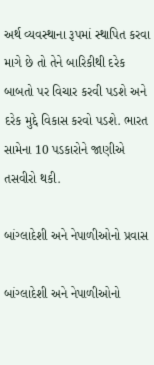અર્થ વ્યવસ્થાના રૂપમાં સ્થાપિત કરવા માગે છે તો તેને બારિકીથી દરેક બાબતો પર વિચાર કરવી પડશે અને દરેક મુદ્દે વિકાસ કરવો પડશે. ભારત સામેના 10 પડકારોને જાણીએ તસવીરો થકી.

બાંગ્લાદેશી અને નેપાળીઓનો પ્રવાસ

બાંગ્લાદેશી અને નેપાળીઓનો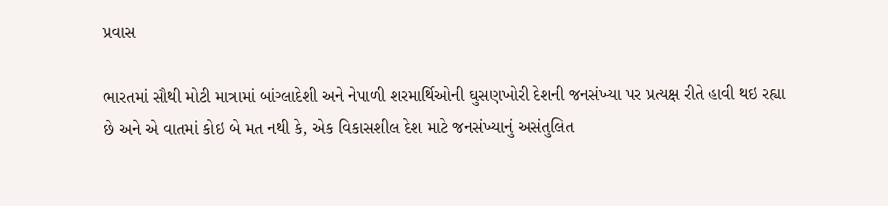પ્રવાસ

ભારતમાં સૌથી મોટી માત્રામાં બાંગ્લાદેશી અને નેપાળી શરમાર્થિઓની ઘુસણખોરી દેશની જનસંખ્યા પર પ્રત્યક્ષ રીતે હાવી થઇ રહ્યા છે અને એ વાતમાં કોઇ બે મત નથી કે, એક વિકાસશીલ દેશ માટે જનસંખ્યાનું અસંતુલિત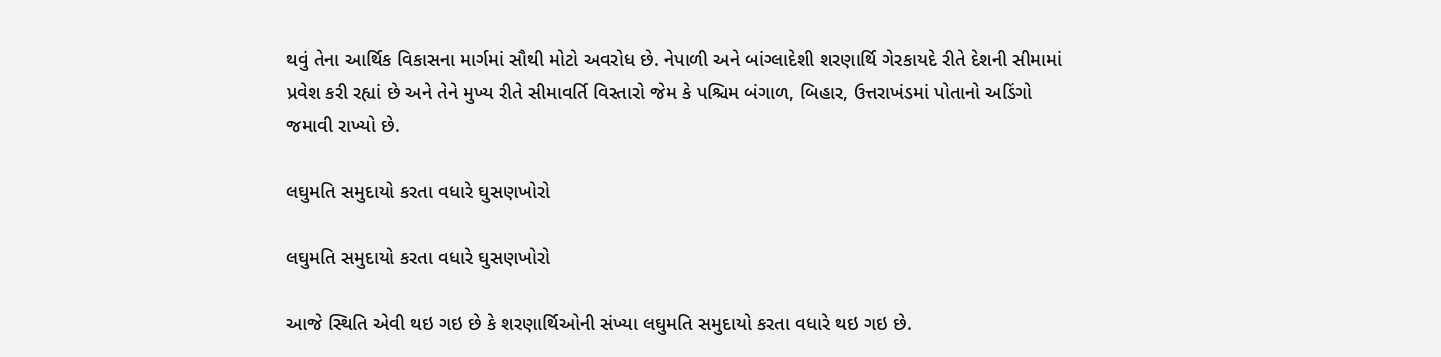થવું તેના આર્થિક વિકાસના માર્ગમાં સૌથી મોટો અવરોધ છે. નેપાળી અને બાંગ્લાદેશી શરણાર્થિ ગેરકાયદે રીતે દેશની સીમામાં પ્રવેશ કરી રહ્યાં છે અને તેને મુખ્ય રીતે સીમાવર્તિ વિસ્તારો જેમ કે પશ્ચિમ બંગાળ, બિહાર, ઉત્તરાખંડમાં પોતાનો અડિંગો જમાવી રાખ્યો છે.

લઘુમતિ સમુદાયો કરતા વધારે ઘુસણખોરો

લઘુમતિ સમુદાયો કરતા વધારે ઘુસણખોરો

આજે સ્થિતિ એવી થઇ ગઇ છે કે શરણાર્થિઓની સંખ્યા લઘુમતિ સમુદાયો કરતા વધારે થઇ ગઇ છે.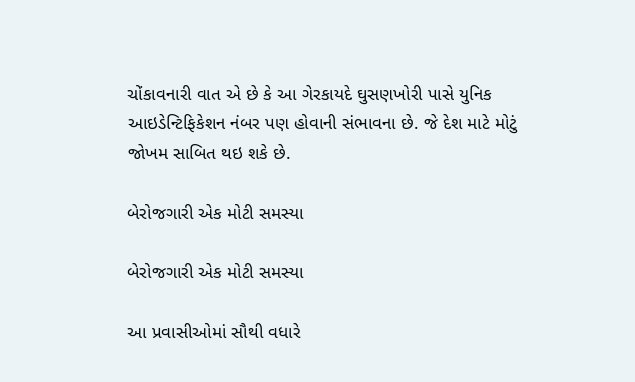ચોંકાવનારી વાત એ છે કે આ ગેરકાયદે ઘુસણખોરી પાસે યુનિક આઇડેન્ટિફિકેશન નંબર પણ હોવાની સંભાવના છે. જે દેશ માટે મોટું જોખમ સાબિત થઇ શકે છે.

બેરોજગારી એક મોટી સમસ્યા

બેરોજગારી એક મોટી સમસ્યા

આ પ્રવાસીઓમાં સૌથી વધારે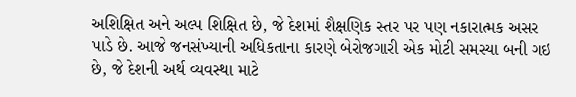અશિક્ષિત અને અલ્પ શિક્ષિત છે, જે દેશમાં શૈક્ષણિક સ્તર પર પણ નકારાત્મક અસર પાડે છે. આજે જનસંખ્યાની અધિકતાના કારણે બેરોજગારી એક મોટી સમસ્યા બની ગઇ છે, જે દેશની અર્થ વ્યવસ્થા માટે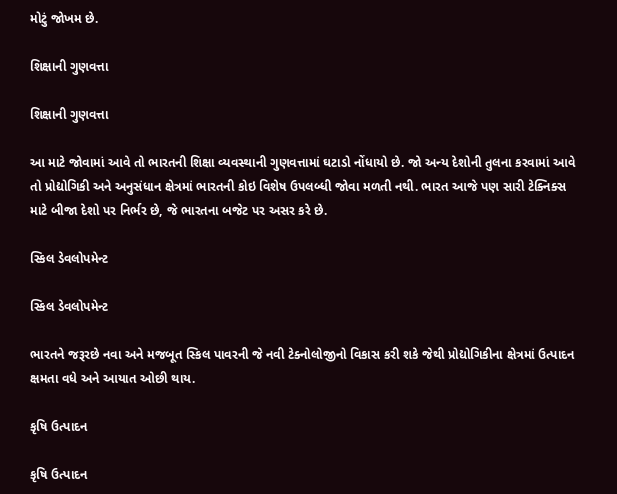મોટું જોખમ છે.

શિક્ષાની ગુણવત્તા

શિક્ષાની ગુણવત્તા

આ માટે જોવામાં આવે તો ભારતની શિક્ષા વ્યવસ્થાની ગુણવત્તામાં ઘટાડો નોંધાયો છે. જો અન્ય દેશોની તુલના કરવામાં આવે તો પ્રોદ્યોગિકી અને અનુસંધાન ક્ષેત્રમાં ભારતની કોઇ વિશેષ ઉપલબ્ધી જોવા મળતી નથી. ભારત આજે પણ સારી ટેક્નિક્સ માટે બીજા દેશો પર નિર્ભર છે, જે ભારતના બજેટ પર અસર કરે છે.

સ્કિલ ડેવલોપમેન્ટ

સ્કિલ ડેવલોપમેન્ટ

ભારતને જરૂરછે નવા અને મજબૂત સ્કિલ પાવરની જે નવી ટેક્નોલોજીનો વિકાસ કરી શકે જેથી પ્રોદ્યોગિકીના ક્ષેત્રમાં ઉત્પાદન ક્ષમતા વધે અને આયાત ઓછી થાય.

કૃષિ ઉત્પાદન

કૃષિ ઉત્પાદન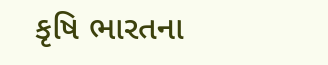કૃષિ ભારતના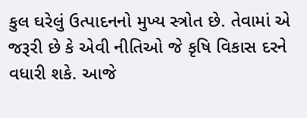કુલ ઘરેલું ઉત્પાદનનો મુખ્ય સ્ત્રોત છે. તેવામાં એ જરૂરી છે કે એવી નીતિઓ જે કૃષિ વિકાસ દરને વધારી શકે. આજે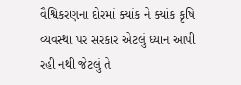વૈશ્વિકરણના દોરમાં ક્યાંક ને ક્યાંક કૃષિ વ્યવસ્થા પર સરકાર એટલું ધ્યાન આપી રહી નથી જેટલું તે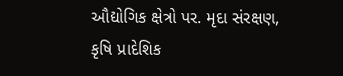ઔદ્યોગિક ક્ષેત્રો પર. મૃદા સંરક્ષણ, કૃષિ પ્રાદેશિક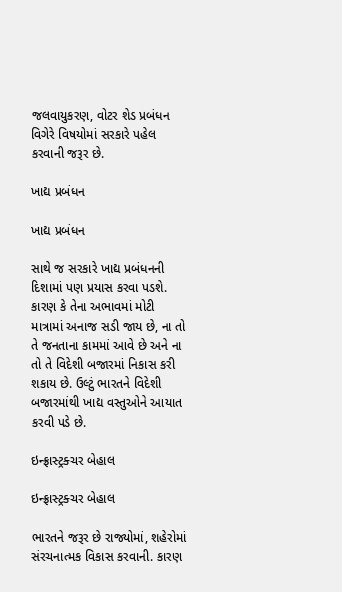જલવાયુકરણ, વોટર શેડ પ્રબંધન વિગેરે વિષયોમાં સરકારે પહેલ કરવાની જરૂર છે.

ખાદ્ય પ્રબંધન

ખાદ્ય પ્રબંધન

સાથે જ સરકારે ખાદ્ય પ્રબંધનની દિશામાં પણ પ્રયાસ કરવા પડશે. કારણ કે તેના અભાવમાં મોટી માત્રામાં અનાજ સડી જાય છે, ના તો તે જનતાના કામમાં આવે છે અને ના તો તે વિદેશી બજારમાં નિકાસ કરી શકાય છે. ઉલ્ટું ભારતને વિદેશી બજારમાંથી ખાદ્ય વસ્તુઓને આયાત કરવી પડે છે.

ઇન્ફ્રાસ્ટ્રક્ચર બેહાલ

ઇન્ફ્રાસ્ટ્રક્ચર બેહાલ

ભારતને જરૂર છે રાજ્યોમાં, શહેરોમાં સંરચનાત્મક વિકાસ કરવાની. કારણ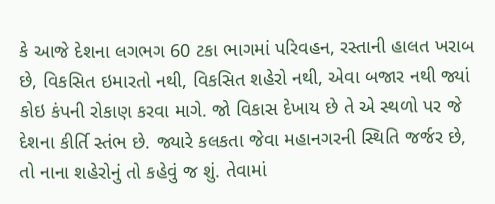કે આજે દેશના લગભગ 60 ટકા ભાગમાં પરિવહન, રસ્તાની હાલત ખરાબ છે, વિકસિત ઇમારતો નથી, વિકસિત શહેરો નથી, એવા બજાર નથી જ્યાં કોઇ કંપની રોકાણ કરવા માગે. જો વિકાસ દેખાય છે તે એ સ્થળો પર જે દેશના કીર્તિ સ્તંભ છે. જ્યારે કલકતા જેવા મહાનગરની સ્થિતિ જર્જર છે, તો નાના શહેરોનું તો કહેવું જ શું. તેવામાં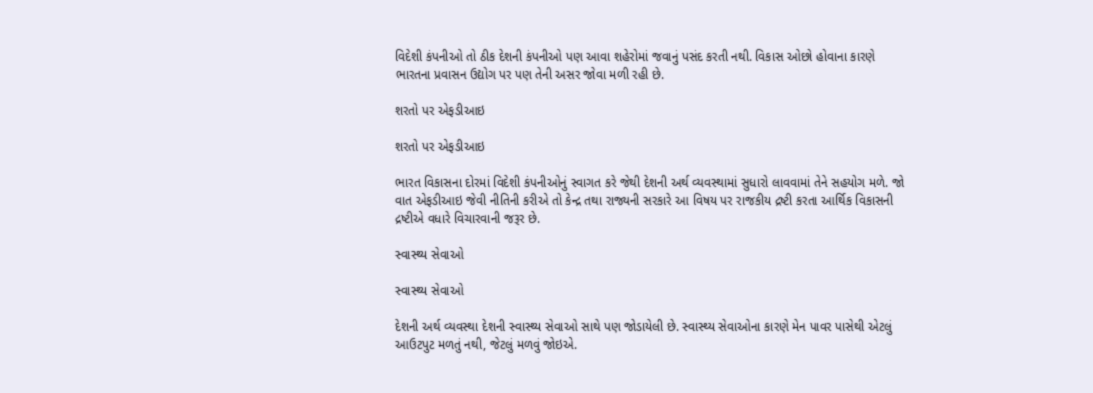વિદેશી કંપનીઓ તો ઠીક દેશની કંપનીઓ પણ આવા શહેરોમાં જવાનું પસંદ કરતી નથી. વિકાસ ઓછો હોવાના કારણે ભારતના પ્રવાસન ઉદ્યોગ પર પણ તેની અસર જોવા મળી રહી છે.

શરતો પર એફડીઆઇ

શરતો પર એફડીઆઇ

ભારત વિકાસના દોરમાં વિદેશી કંપનીઓનું સ્વાગત કરે જેથી દેશની અર્થ વ્યવસ્થામાં સુધારો લાવવામાં તેને સહયોગ મળે. જો વાત એફડીઆઇ જેવી નીતિની કરીએ તો કેન્દ્ર તથા રાજ્યની સરકારે આ વિષય પર રાજકીય દ્રષ્ટી કરતા આર્થિક વિકાસની દ્રષ્ટીએ વધારે વિચારવાની જરૂર છે.

સ્વાસ્થ્ય સેવાઓ

સ્વાસ્થ્ય સેવાઓ

દેશની અર્થ વ્યવસ્થા દેશની સ્વાસ્થ્ય સેવાઓ સાથે પણ જોડાયેલી છે. સ્વાસ્થ્ય સેવાઓના કારણે મેન પાવર પાસેથી એટલું આઉટપુટ મળતું નથી, જેટલું મળવું જોઇએ.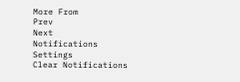More From
Prev
Next
Notifications
Settings
Clear Notifications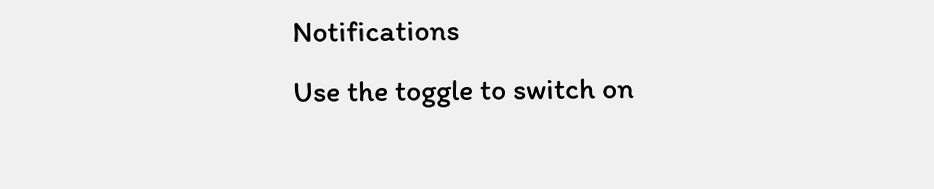Notifications
Use the toggle to switch on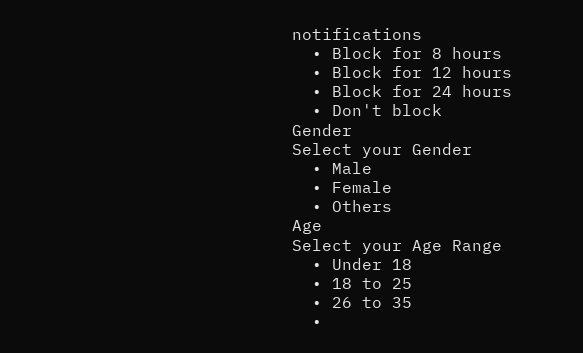notifications
  • Block for 8 hours
  • Block for 12 hours
  • Block for 24 hours
  • Don't block
Gender
Select your Gender
  • Male
  • Female
  • Others
Age
Select your Age Range
  • Under 18
  • 18 to 25
  • 26 to 35
  •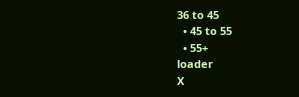36 to 45
  • 45 to 55
  • 55+
loader
X